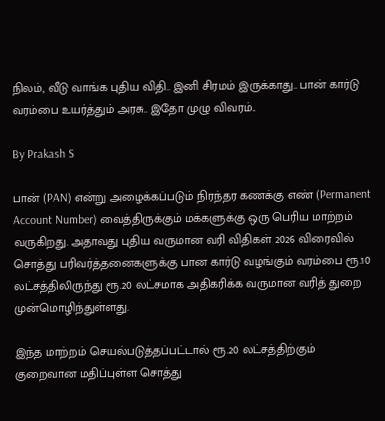நிலம், வீடு வாங்க புதிய விதி.. இனி சிரமம் இருக்காது.. பான் கார்டு வரம்பை உயர்த்தும் அரசு.. இதோ முழு விவரம்..

By Prakash S

பான் (PAN) என்று அழைக்கப்படும் நிரந்தர கணக்கு எண் (Permanent Account Number) வைத்திருக்கும் மக்களுக்கு ஒரு பெரிய மாற்றம் வருகிறது. அதாவது புதிய வருமான வரி விதிகள் 2026 விரைவில் சொத்து பரிவர்த்தனைகளுக்கு பான கார்டு வழங்கும் வரம்பை ரூ.10 லட்சத்திலிருந்து ரூ.20 லட்சமாக அதிகரிக்க வருமான வரித் துறை முன்மொழிந்துள்ளது.

இந்த மாற்றம் செயல்படுத்தப்பட்டால் ரூ.20 லட்சத்திற்கும் குறைவான மதிப்புள்ள சொத்து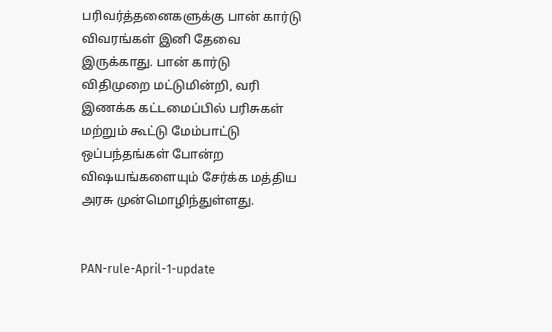பரிவர்த்தனைகளுக்கு பான் கார்டு விவரங்கள் இனி தேவை இருக்காது. பான் கார்டு விதிமுறை மட்டுமின்றி, வரி இணக்க கட்டமைப்பில் பரிசுகள் மற்றும் கூட்டு மேம்பாட்டு ஒப்பந்தங்கள் போன்ற விஷயங்களையும் சேர்க்க மத்திய அரசு முன்மொழிந்துள்ளது.


PAN-rule-April-1-update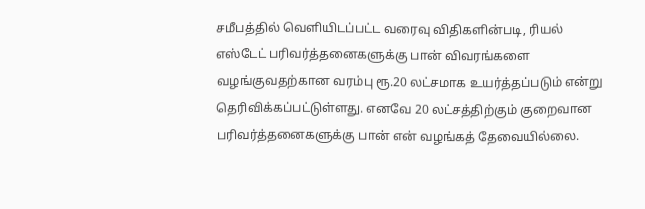சமீபத்தில் வெளியிடப்பட்ட வரைவு விதிகளின்படி, ரியல் எஸ்டேட் பரிவர்த்தனைகளுக்கு பான் விவரங்களை வழங்குவதற்கான வரம்பு ரூ.20 லட்சமாக உயர்த்தப்படும் என்று தெரிவிக்கப்பட்டுள்ளது. எனவே 20 லட்சத்திற்கும் குறைவான பரிவர்த்தனைகளுக்கு பான் என் வழங்கத் தேவையில்லை.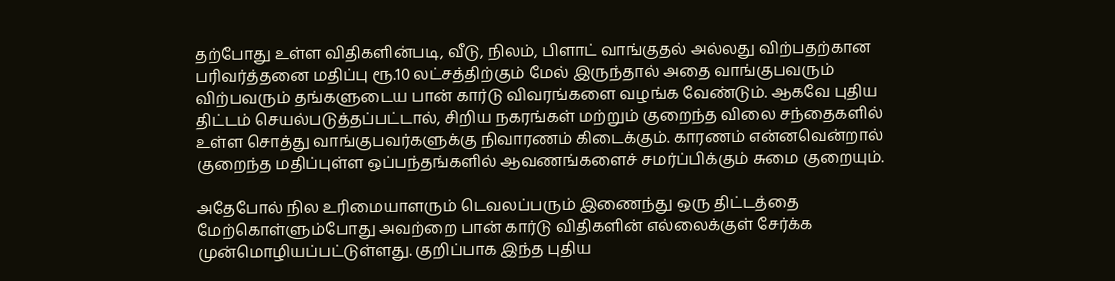தற்போது உள்ள விதிகளின்படி, வீடு, நிலம், பிளாட் வாங்குதல் அல்லது விற்பதற்கான பரிவர்த்தனை மதிப்பு ரூ.10 லட்சத்திற்கும் மேல் இருந்தால் அதை வாங்குபவரும் விற்பவரும் தங்களுடைய பான் கார்டு விவரங்களை வழங்க வேண்டும். ஆகவே புதிய திட்டம் செயல்படுத்தப்பட்டால், சிறிய நகரங்கள் மற்றும் குறைந்த விலை சந்தைகளில் உள்ள சொத்து வாங்குபவர்களுக்கு நிவாரணம் கிடைக்கும். காரணம் என்னவென்றால் குறைந்த மதிப்புள்ள ஒப்பந்தங்களில் ஆவணங்களைச் சமர்ப்பிக்கும் சுமை குறையும்.

அதேபோல் நில உரிமையாளரும் டெவலப்பரும் இணைந்து ஒரு திட்டத்தை மேற்கொள்ளும்போது அவற்றை பான் கார்டு விதிகளின் எல்லைக்குள் சேர்க்க முன்மொழியப்பட்டுள்ளது. குறிப்பாக இந்த புதிய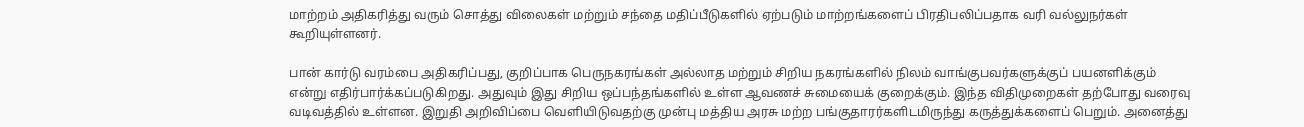மாற்றம் அதிகரித்து வரும் சொத்து விலைகள் மற்றும் சந்தை மதிப்பீடுகளில் ஏற்படும் மாற்றங்களைப் பிரதிபலிப்பதாக வரி வல்லுநர்கள் கூறியுள்ளனர்.

பான் கார்டு வரம்பை அதிகரிப்பது, குறிப்பாக பெருநகரங்கள் அல்லாத மற்றும் சிறிய நகரங்களில் நிலம் வாங்குபவர்களுக்குப் பயனளிக்கும் என்று எதிர்பார்க்கப்படுகிறது. அதுவும் இது சிறிய ஒப்பந்தங்களில் உள்ள ஆவணச் சுமையைக் குறைக்கும். இந்த விதிமுறைகள் தற்போது வரைவு வடிவத்தில் உள்ளன. இறுதி அறிவிப்பை வெளியிடுவதற்கு முன்பு மத்திய அரசு மற்ற பங்குதாரர்களிடமிருந்து கருத்துக்களைப் பெறும். அனைத்து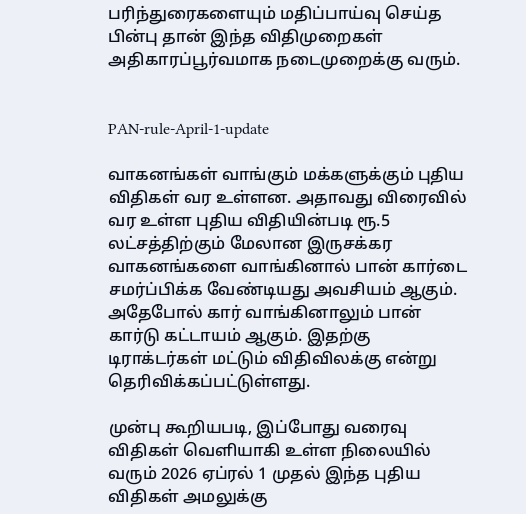பரிந்துரைகளையும் மதிப்பாய்வு செய்த பின்பு தான் இந்த விதிமுறைகள் அதிகாரப்பூர்வமாக நடைமுறைக்கு வரும்.


PAN-rule-April-1-update

வாகனங்கள் வாங்கும் மக்களுக்கும் புதிய விதிகள் வர உள்ளன. அதாவது விரைவில் வர உள்ள புதிய விதியின்படி ரூ.5 லட்சத்திற்கும் மேலான இருசக்கர வாகனங்களை வாங்கினால் பான் கார்டை சமர்ப்பிக்க வேண்டியது அவசியம் ஆகும். அதேபோல் கார் வாங்கினாலும் பான் கார்டு கட்டாயம் ஆகும். இதற்கு டிராக்டர்கள் மட்டும் விதிவிலக்கு என்று தெரிவிக்கப்பட்டுள்ளது.

முன்பு கூறியபடி, இப்போது வரைவு விதிகள் வெளியாகி உள்ள நிலையில் வரும் 2026 ஏப்ரல் 1 முதல் இந்த புதிய விதிகள் அமலுக்கு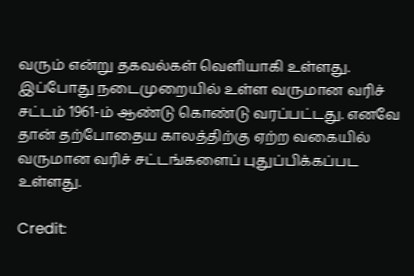வரும் என்று தகவல்கள் வெளியாகி உள்ளது. இப்போது நடைமுறையில் உள்ள வருமான வரிச் சட்டம் 1961-ம் ஆண்டு கொண்டு வரப்பட்டது. எனவே தான் தற்போதைய காலத்திற்கு ஏற்ற வகையில் வருமான வரிச் சட்டங்களைப் புதுப்பிக்கப்பட உள்ளது.

Credit: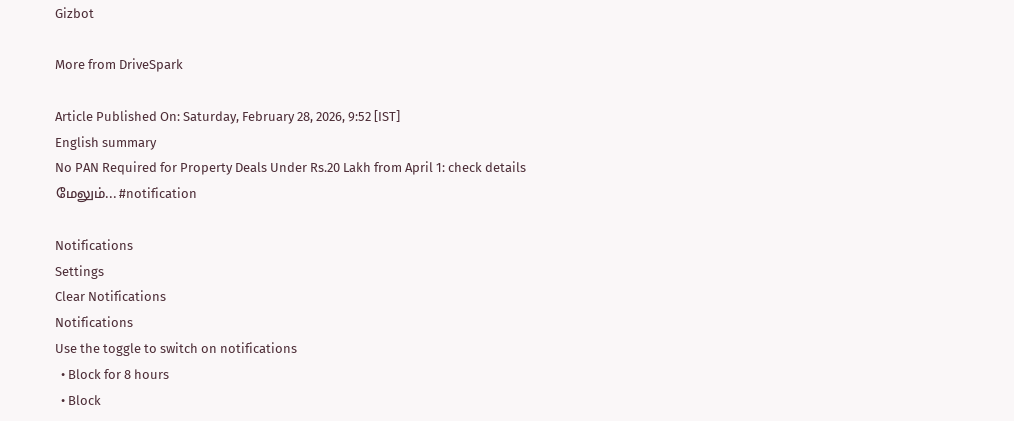Gizbot

More from DriveSpark

Article Published On: Saturday, February 28, 2026, 9:52 [IST]
English summary
No PAN Required for Property Deals Under Rs.20 Lakh from April 1: check details
மேலும்... #notification

Notifications
Settings
Clear Notifications
Notifications
Use the toggle to switch on notifications
  • Block for 8 hours
  • Block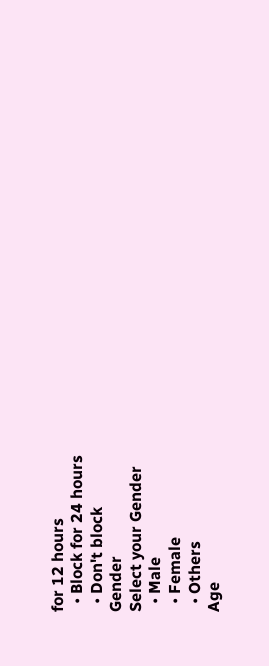for 12 hours
  • Block for 24 hours
  • Don't block
Gender
Select your Gender
  • Male
  • Female
  • Others
Age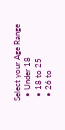Select your Age Range
  • Under 18
  • 18 to 25
  • 26 to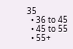35
  • 36 to 45
  • 45 to 55
  • 55+